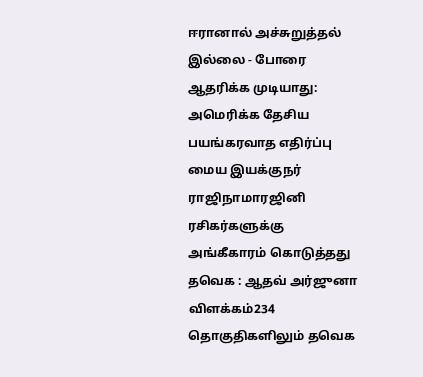ஈரானால் அச்சுறுத்தல் இல்லை - போரை ஆதரிக்க முடியாது: அமெரிக்க தேசிய பயங்கரவாத எதிர்ப்பு மைய இயக்குநர் ராஜிநாமாரஜினி ரசிகர்களுக்கு அங்கீகாரம் கொடுத்தது தவெக : ஆதவ் அர்ஜுனா விளக்கம்234 தொகுதிகளிலும் தவெக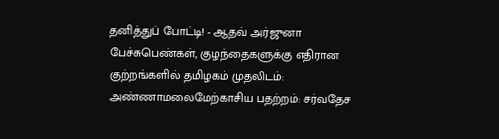தனித்துப் போட்டி! - ஆதவ் அர்ஜுனா பேச்சுபெண்கள், குழந்தைகளுக்கு எதிரான குற்றங்களில் தமிழகம் முதலிடம்: அண்ணாமலைமேற்காசிய பதற்றம்: சர்வதேச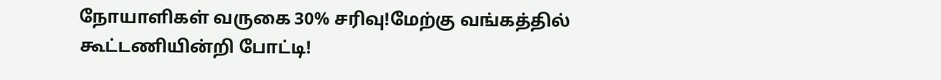நோயாளிகள் வருகை 30% சரிவு!மேற்கு வங்கத்தில் கூட்டணியின்றி போட்டி!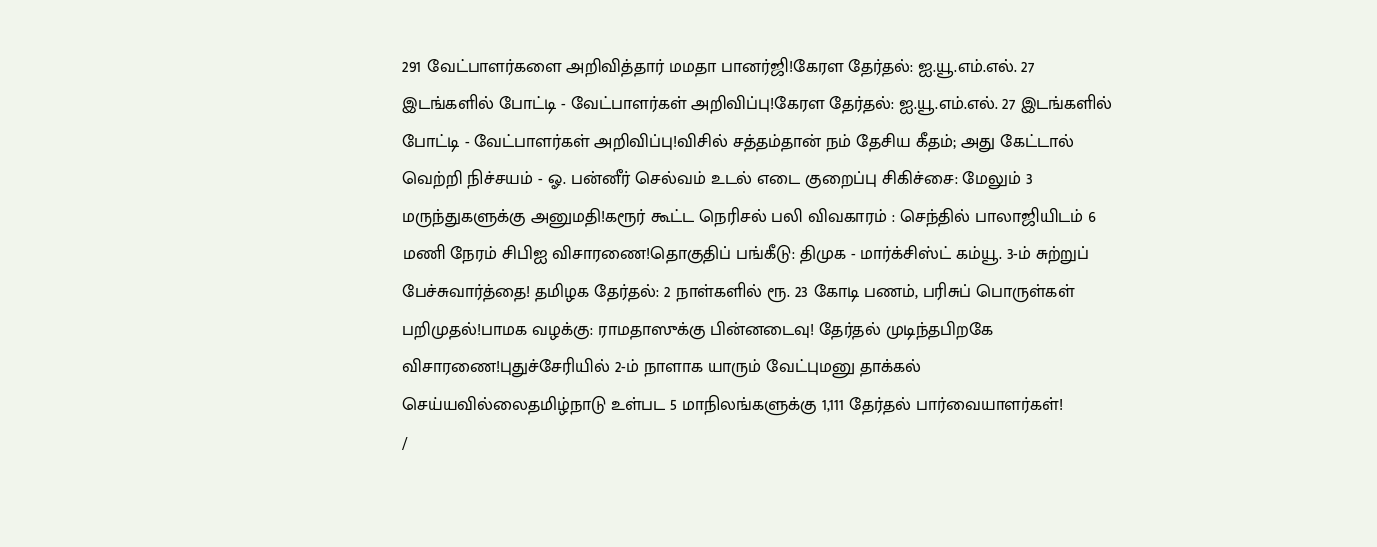291 வேட்பாளர்களை அறிவித்தார் மமதா பானர்ஜி!கேரள தேர்தல்: ஐ.யூ.எம்.எல். 27 இடங்களில் போட்டி - வேட்பாளர்கள் அறிவிப்பு!கேரள தேர்தல்: ஐ.யூ.எம்.எல். 27 இடங்களில் போட்டி - வேட்பாளர்கள் அறிவிப்பு!விசில் சத்தம்தான் நம் தேசிய கீதம்; அது கேட்டால் வெற்றி நிச்சயம் - ஓ. பன்னீர் செல்வம் உடல் எடை குறைப்பு சிகிச்சை: மேலும் 3 மருந்துகளுக்கு அனுமதி!கரூர் கூட்ட நெரிசல் பலி விவகாரம் : செந்தில் பாலாஜியிடம் 6 மணி நேரம் சிபிஐ விசாரணை!தொகுதிப் பங்கீடு: திமுக - மார்க்சிஸ்ட் கம்யூ. 3-ம் சுற்றுப் பேச்சுவார்த்தை! தமிழக தேர்தல்: 2 நாள்களில் ரூ. 23 கோடி பணம், பரிசுப் பொருள்கள் பறிமுதல்!பாமக வழக்கு: ராமதாஸுக்கு பின்னடைவு! தேர்தல் முடிந்தபிறகே விசாரணை!புதுச்சேரியில் 2-ம் நாளாக யாரும் வேட்புமனு தாக்கல் செய்யவில்லைதமிழ்நாடு உள்பட 5 மாநிலங்களுக்கு 1,111 தேர்தல் பார்வையாளர்கள்!
/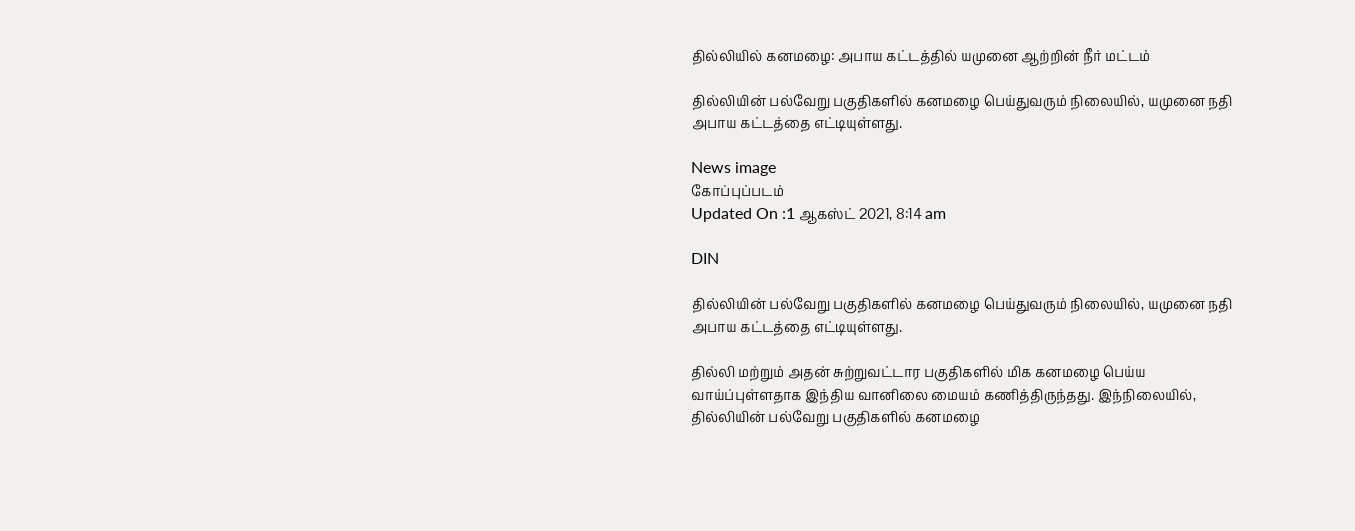தில்லியில் கனமழை: அபாய கட்டத்தில் யமுனை ஆற்றின் நீர் மட்டம்

தில்லியின் பல்வேறு பகுதிகளில் கனமழை பெய்துவரும் நிலையில், யமுனை நதி அபாய கட்டத்தை எட்டியுள்ளது.

News image
கோப்புப்படம்
Updated On :1 ஆகஸ்ட் 2021, 8:14 am

DIN

தில்லியின் பல்வேறு பகுதிகளில் கனமழை பெய்துவரும் நிலையில், யமுனை நதி அபாய கட்டத்தை எட்டியுள்ளது.

தில்லி மற்றும் அதன் சுற்றுவட்டார பகுதிகளில் மிக கனமழை பெய்ய வாய்ப்புள்ளதாக இந்திய வானிலை மையம் கணித்திருந்தது. இந்நிலையில், தில்லியின் பல்வேறு பகுதிகளில் கனமழை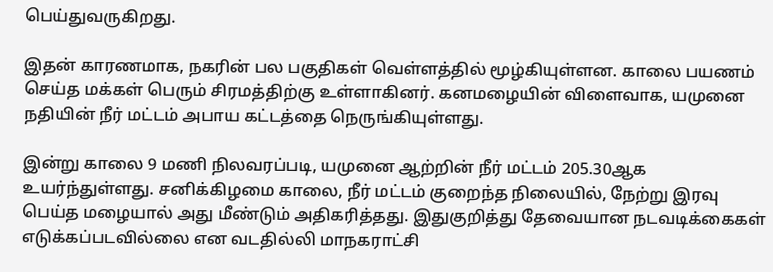பெய்துவருகிறது.

இதன் காரணமாக, நகரின் பல பகுதிகள் வெள்ளத்தில் மூழ்கியுள்ளன. காலை பயணம் செய்த மக்கள் பெரும் சிரமத்திற்கு உள்ளாகினர். கனமழையின் விளைவாக, யமுனை நதியின் நீர் மட்டம் அபாய கட்டத்தை நெருங்கியுள்ளது.

இன்று காலை 9 மணி நிலவரப்படி, யமுனை ஆற்றின் நீர் மட்டம் 205.30ஆக உயர்ந்துள்ளது. சனிக்கிழமை காலை, நீர் மட்டம் குறைந்த நிலையில், நேற்று இரவு பெய்த மழையால் அது மீண்டும் அதிகரித்தது. இதுகுறித்து தேவையான நடவடிக்கைகள் எடுக்கப்படவில்லை என வடதில்லி மாநகராட்சி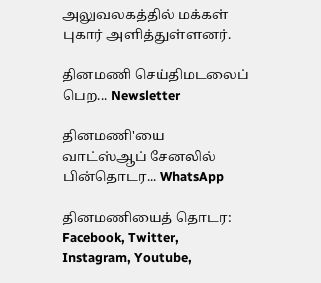அலுவலகத்தில் மக்கள் புகார் அளித்துள்ளனர்.

தினமணி செய்திமடலைப் பெற... Newsletter

தினமணி'யை வாட்ஸ்ஆப் சேனலில் பின்தொடர... WhatsApp

தினமணியைத் தொடர: Facebook, Twitter, Instagram, Youtube,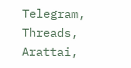Telegram, Threads, Arattai,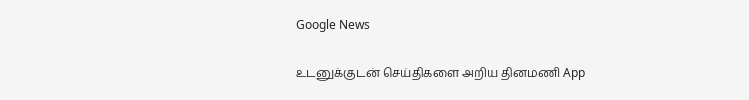Google News

உடனுக்குடன் செய்திகளை அறிய தினமணி App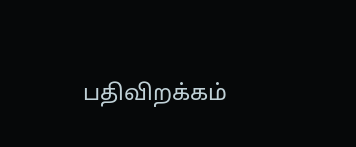பதிவிறக்கம்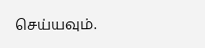செய்யவும்.